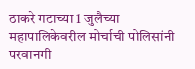ठाकरे गटाच्या 1 जुलैच्या महापालिकेवरील मोर्चाची पोलिसांनी परवानगी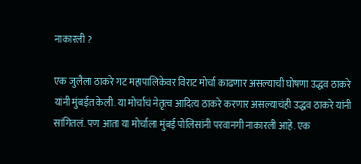नाकारली ?

एक जुलैला ठाकरे गट महापालिकेवर विराट मोर्चा काढणार असल्याची घोषणा उद्धव ठाकरे यांनी मुंबईत केली. या मोर्चाचं नेतृत्व आदित्य ठाकरे करणार असल्याचंही उद्धव ठाकरे यांनी सांगितलं. पण आता या मोर्चाला मुंबई पोलिसांनी परवानगी नाकारली आहे. एक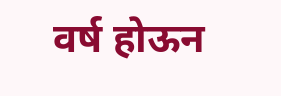वर्ष होऊन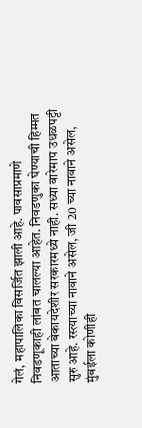गेलं, महापालिका विसर्जित झाली आहे. पावसाप्रमाणे निवडणूकाही लांबत चालल्या आहेत. निवडणुका घेण्याची हिम्मत आताच्या बेकायदेशीर सरकारमध्ये नाही. सध्या वारेमाप उधळपट्टी सुरु आहे. रस्त्याच्या नावाने असेल, जी 20 च्या नावाने असेल, मुंबईला कोणीही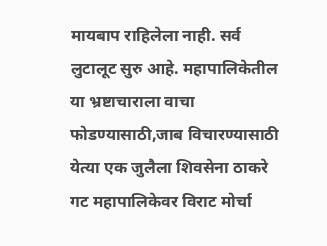मायबाप राहिलेला नाही. सर्व लुटालूट सुरु आहे. महापालिकेतील या भ्रष्टाचाराला वाचा फोडण्यासाठी,जाब विचारण्यासाठी येत्या एक जुलैला शिवसेना ठाकरे गट महापालिकेवर विराट मोर्चा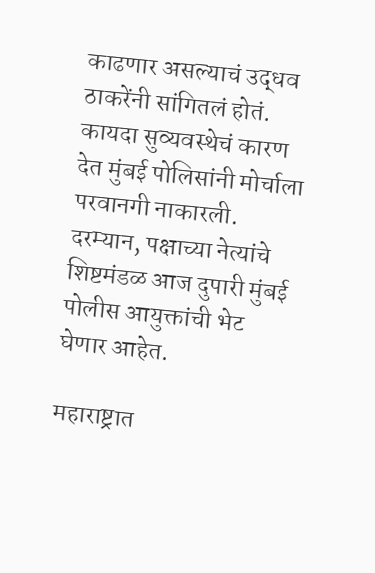काढणार असल्याचं उद्धव ठाकरेंनी सांगितलं होतं. कायदा सुव्यवस्थेचं कारण देत मुंबई पोलिसांनी मोर्चाला परवानगी नाकारली. दरम्यान, पक्षाच्या नेत्यांचे शिष्टमंडळ आज दुपारी मुंबई पोलीस आयुक्तांची भेट घेणार आहेत.

महाराष्ट्रात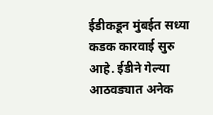ईडीकडून मुंबईत सध्या कडक कारवाई सुरु आहे. ईडीने गेल्या आठवड्यात अनेक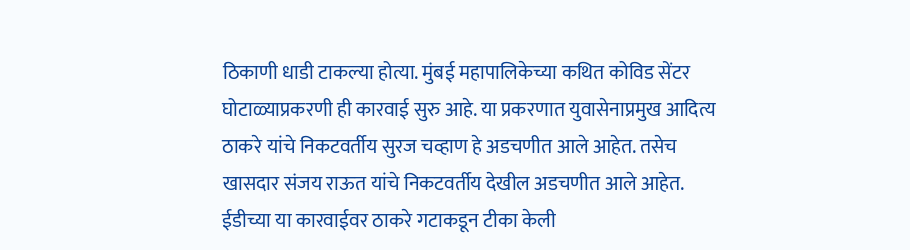ठिकाणी धाडी टाकल्या होत्या. मुंबई महापालिकेच्या कथित कोविड सेंटर घोटाळ्याप्रकरणी ही कारवाई सुरु आहे. या प्रकरणात युवासेनाप्रमुख आदित्य ठाकरे यांचे निकटवर्तीय सुरज चव्हाण हे अडचणीत आले आहेत. तसेच खासदार संजय राऊत यांचे निकटवर्तीय देखील अडचणीत आले आहेत. ईडीच्या या कारवाईवर ठाकरे गटाकडून टीका केली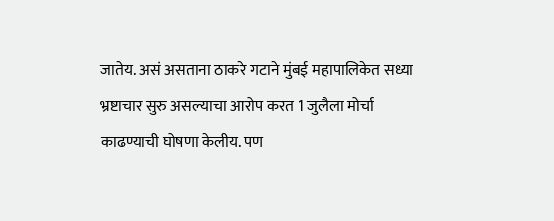जातेय. असं असताना ठाकरे गटाने मुंबई महापालिकेत सध्या भ्रष्टाचार सुरु असल्याचा आरोप करत 1 जुलैला मोर्चा काढण्याची घोषणा केलीय. पण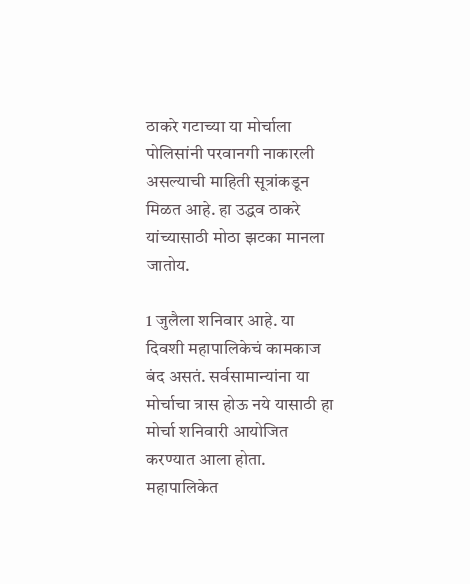ठाकरे गटाच्या या मोर्चाला पोलिसांनी परवानगी नाकारली असल्याची माहिती सूत्रांकडून मिळत आहे. हा उद्धव ठाकरे यांच्यासाठी मोठा झटका मानला जातोय.

1 जुलैला शनिवार आहे. या दिवशी महापालिकेचं कामकाज बंद असतं. सर्वसामान्यांना या मोर्चाचा त्रास होऊ नये यासाठी हा मोर्चा शनिवारी आयोजित करण्यात आला होता. महापालिकेत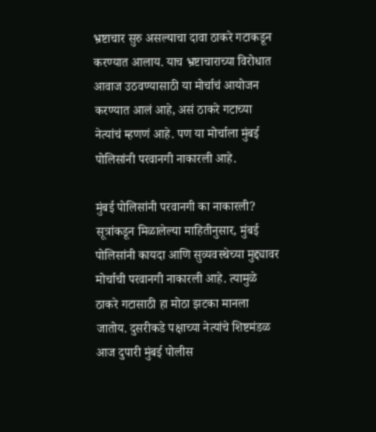भ्रष्टाचार सुरु असल्याचा दावा ठाकरे गटाकडून करण्यात आलाय. याच भ्रष्टाचाराच्या विरोधात आवाज उठवण्यासाठी या मोर्चाचं आयोजन करण्यात आलं आहे, असं ठाकरे गटाच्या नेत्यांचं म्हणणं आहे. पण या मोर्चाला मुंबई पोलिसांनी परवानगी नाकारली आहे.

मुंबई पोलिसांनी परवानगी का नाकारली? सूत्रांकडून मिळालेल्या माहितीनुसार, मुंबई पोलिसांनी कायदा आणि सुव्यवस्थेच्या मुद्द्यावर मोर्चाची परवानगी नाकारली आहे. त्यामुळे ठाकरे गटासाठी हा मोठा झटका मानला जातोय. दुसरीकडे पक्षाच्या नेत्यांचे शिष्टमंडळ आज दुपारी मुंबई पोलीस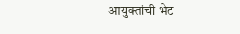आयुक्तांची भेट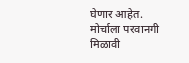घेणार आहेत. मोर्चाला परवानगी मिळावी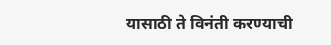यासाठी ते विनंती करण्याची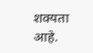शक्यता आहे.